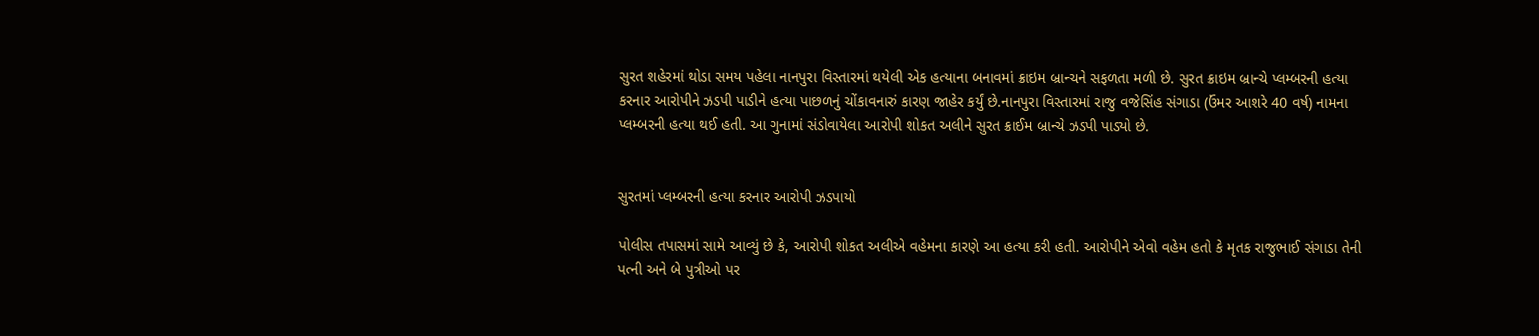સુરત શહેરમાં થોડા સમય પહેલા નાનપુરા વિસ્તારમાં થયેલી એક હત્યાના બનાવમાં ક્રાઇમ બ્રાન્ચને સફળતા મળી છે. સુરત ક્રાઇમ બ્રાન્ચે પ્લમ્બરની હત્યા કરનાર આરોપીને ઝડપી પાડીને હત્યા પાછળનું ચોંકાવનારું કારણ જાહેર કર્યું છે.નાનપુરા વિસ્તારમાં રાજુ વજેસિંહ સંગાડા (ઉંમર આશરે 40 વર્ષ) નામના પ્લમ્બરની હત્યા થઈ હતી. આ ગુનામાં સંડોવાયેલા આરોપી શોકત અલીને સુરત ક્રાઈમ બ્રાન્ચે ઝડપી પાડ્યો છે.


સુરતમાં પ્લમ્બરની હત્યા કરનાર આરોપી ઝડપાયો

પોલીસ તપાસમાં સામે આવ્યું છે કે, આરોપી શોકત અલીએ વહેમના કારણે આ હત્યા કરી હતી. આરોપીને એવો વહેમ હતો કે મૃતક રાજુભાઈ સંગાડા તેની પત્ની અને બે પુત્રીઓ પર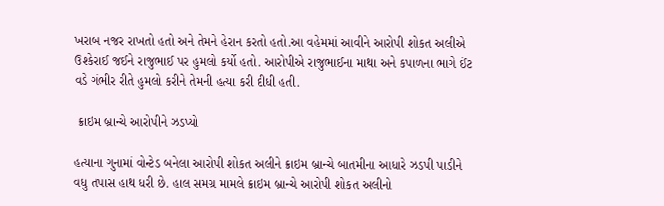ખરાબ નજર રાખતો હતો અને તેમને હેરાન કરતો હતો.આ વહેમમાં આવીને આરોપી શોકત અલીએ ઉશ્કેરાઈ જઈને રાજુભાઈ પર હુમલો કર્યો હતો. આરોપીએ રાજુભાઈના માથા અને કપાળના ભાગે ઈંટ વડે ગંભીર રીતે હુમલો કરીને તેમની હત્યા કરી દીધી હતી.

 ક્રાઇમ બ્રાન્ચે આરોપીને ઝડપ્યો

હત્યાના ગુનામાં વોન્ટેડ બનેલા આરોપી શોકત અલીને ક્રાઇમ બ્રાન્ચે બાતમીના આધારે ઝડપી પાડીને વધુ તપાસ હાથ ધરી છે. હાલ સમગ્ર મામલે ક્રાઇમ બ્રાન્ચે આરોપી શોકત અલીનો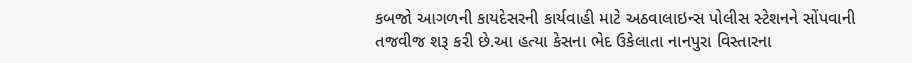કબજો આગળની કાયદેસરની કાર્યવાહી માટે અઠવાલાઇન્સ પોલીસ સ્ટેશનને સોંપવાની તજવીજ શરૂ કરી છે.આ હત્યા કેસના ભેદ ઉકેલાતા નાનપુરા વિસ્તારના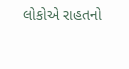લોકોએ રાહતનો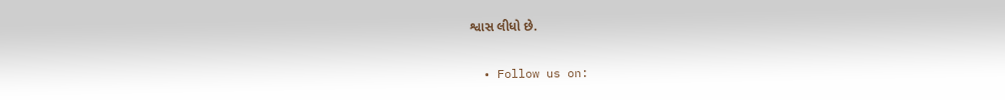શ્વાસ લીધો છે.

  • Follow us on: